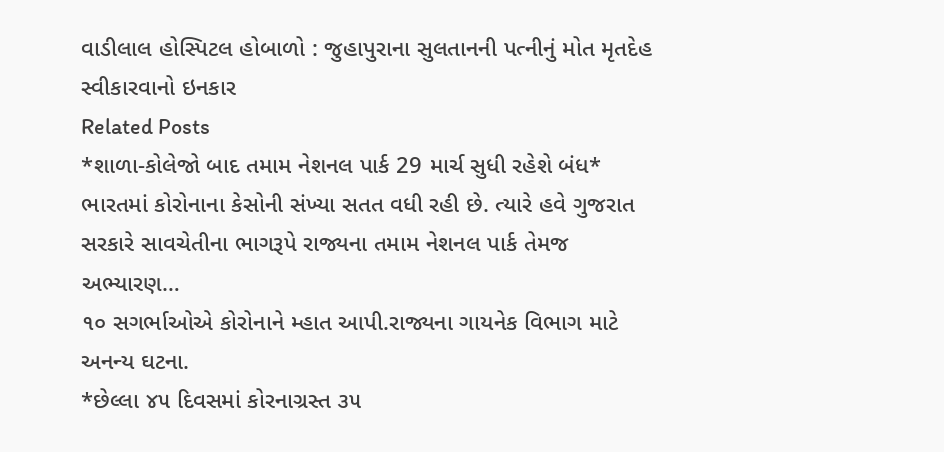વાડીલાલ હોસ્પિટલ હોબાળો : જુહાપુરાના સુલતાનની પત્નીનું મોત મૃતદેહ સ્વીકારવાનો ઇનકાર
Related Posts
*શાળા-કોલેજો બાદ તમામ નેશનલ પાર્ક 29 માર્ચ સુધી રહેશે બંધ*
ભારતમાં કોરોનાના કેસોની સંખ્યા સતત વધી રહી છે. ત્યારે હવે ગુજરાત સરકારે સાવચેતીના ભાગરૂપે રાજ્યના તમામ નેશનલ પાર્ક તેમજ અભ્યારણ…
૧૦ સગર્ભાઓએ કોરોનાને મ્હાત આપી.રાજ્યના ગાયનેક વિભાગ માટે અનન્ય ઘટના.
*છેલ્લા ૪૫ દિવસમાં કોરનાગ્રસ્ત ૩૫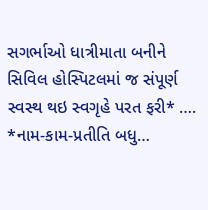સગર્ભાઓ ધાત્રીમાતા બનીને સિવિલ હોસ્પિટલમાં જ સંપૂર્ણ સ્વસ્થ થઇ સ્વગૃહે પરત ફરી* …. *નામ-કામ-પ્રતીતિ બધુ…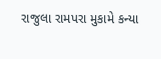રાજુલા રામપરા મુકામે કન્યા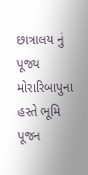છાત્રાલય નું પૂજ્ય મોરારિબાપુના હસ્તે ભૂમિ પૂજન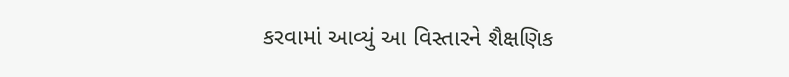કરવામાં આવ્યું આ વિસ્તારને શૈક્ષણિક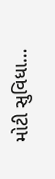મોટી સુવિધા…